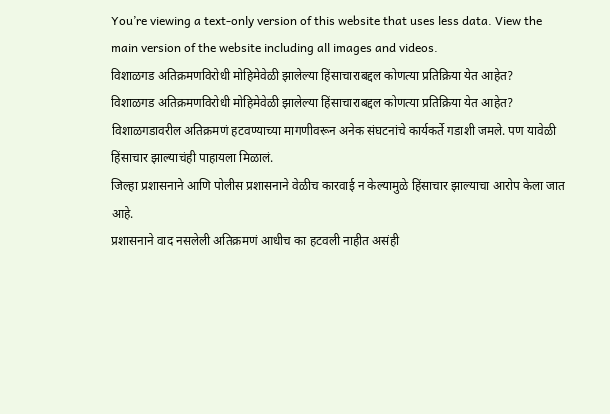You’re viewing a text-only version of this website that uses less data. View the main version of the website including all images and videos.
विशाळगड अतिक्रमणविरोधी मोहिमेवेळी झालेल्या हिंसाचाराबद्दल कोणत्या प्रतिक्रिया येत आहेत?
विशाळगड अतिक्रमणविरोधी मोहिमेवेळी झालेल्या हिंसाचाराबद्दल कोणत्या प्रतिक्रिया येत आहेत?
विशाळगडावरील अतिक्रमणं हटवण्याच्या मागणीवरून अनेक संघटनांचे कार्यकर्ते गडाशी जमले. पण यावेळी हिंसाचार झाल्याचंही पाहायला मिळालं.
जिल्हा प्रशासनाने आणि पोलीस प्रशासनाने वेळीच कारवाई न केल्यामुळे हिंसाचार झाल्याचा आरोप केला जात आहे.
प्रशासनाने वाद नसलेली अतिक्रमणं आधीच का हटवली नाहीत असंही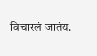विचारलं जातंय.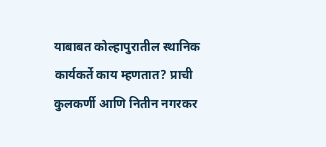याबाबत कोल्हापुरातील स्थानिक कार्यकर्ते काय म्हणतात? प्राची कुलकर्णी आणि नितीन नगरकर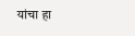यांचा हा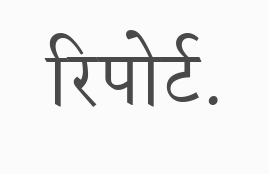रिपोर्ट.